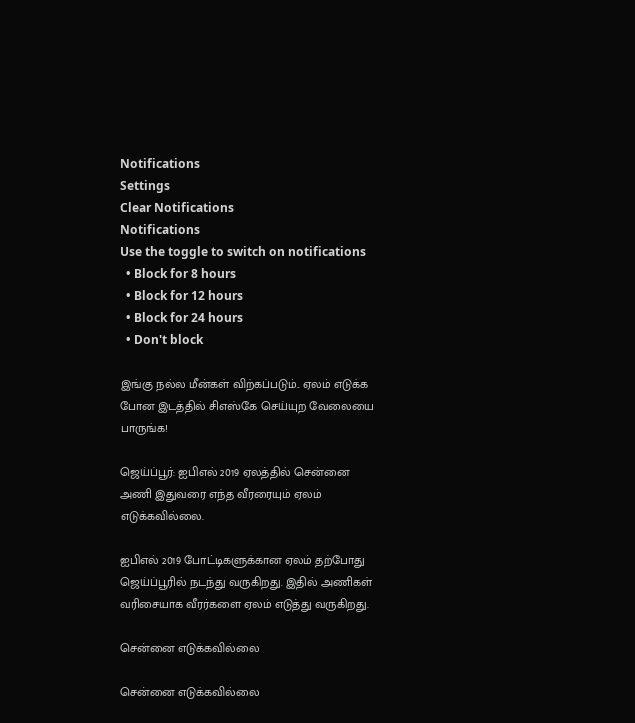Notifications
Settings
Clear Notifications
Notifications
Use the toggle to switch on notifications
  • Block for 8 hours
  • Block for 12 hours
  • Block for 24 hours
  • Don't block

இங்கு நல்ல மீன்கள் விற்கப்படும்.. ஏலம் எடுக்க போன இடத்தில் சிஎஸ்கே செய்யுற வேலையை பாருங்க!

ஜெய்ப்பூர்: ஐபிஎல் 2019 ஏலத்தில் சென்னை அணி இதுவரை எந்த வீரரையும் ஏலம் எடுக்கவில்லை.

ஐபிஎல் 2019 போட்டிகளுக்கான ஏலம் தற்போது ஜெய்ப்பூரில் நடந்து வருகிறது. இதில் அணிகள் வரிசையாக வீரர்களை ஏலம் எடுத்து வருகிறது.

சென்னை எடுக்கவில்லை

சென்னை எடுக்கவில்லை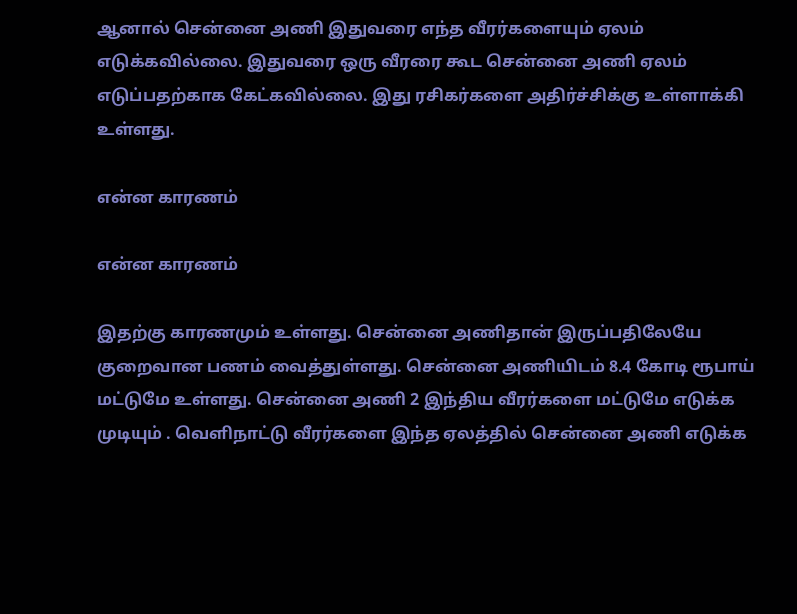ஆனால் சென்னை அணி இதுவரை எந்த வீரர்களையும் ஏலம் எடுக்கவில்லை. இதுவரை ஒரு வீரரை கூட சென்னை அணி ஏலம் எடுப்பதற்காக கேட்கவில்லை. இது ரசிகர்களை அதிர்ச்சிக்கு உள்ளாக்கி உள்ளது.

என்ன காரணம்

என்ன காரணம்

இதற்கு காரணமும் உள்ளது. சென்னை அணிதான் இருப்பதிலேயே குறைவான பணம் வைத்துள்ளது. சென்னை அணியிடம் 8.4 கோடி ரூபாய் மட்டுமே உள்ளது. சென்னை அணி 2 இந்திய வீரர்களை மட்டுமே எடுக்க முடியும் . வெளிநாட்டு வீரர்களை இந்த ஏலத்தில் சென்னை அணி எடுக்க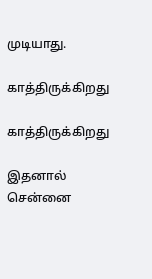முடியாது.

காத்திருக்கிறது

காத்திருக்கிறது

இதனால் சென்னை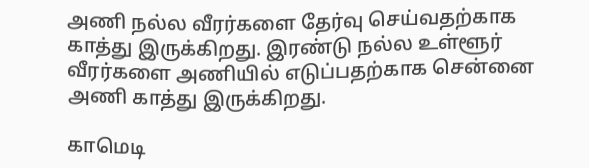அணி நல்ல வீரர்களை தேர்வு செய்வதற்காக காத்து இருக்கிறது. இரண்டு நல்ல உள்ளூர் வீரர்களை அணியில் எடுப்பதற்காக சென்னை அணி காத்து இருக்கிறது.

காமெடி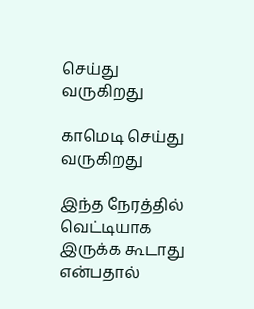செய்து வருகிறது

காமெடி செய்து வருகிறது

இந்த நேரத்தில் வெட்டியாக இருக்க கூடாது என்பதால்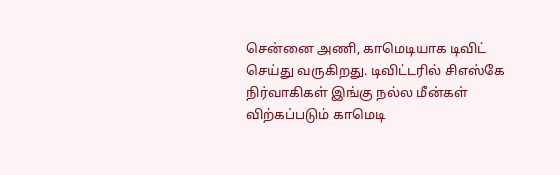சென்னை அணி, காமெடியாக டிவிட் செய்து வருகிறது. டிவிட்டரில் சிஎஸ்கே நிர்வாகிகள் இங்கு நல்ல மீன்கள் விற்கப்படும் காமெடி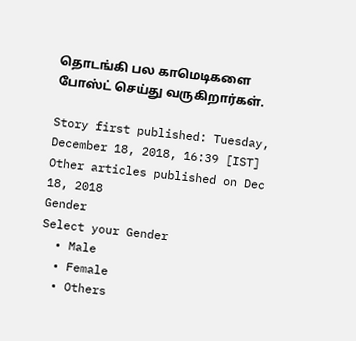தொடங்கி பல காமெடிகளை போஸ்ட் செய்து வருகிறார்கள்.

Story first published: Tuesday, December 18, 2018, 16:39 [IST]
Other articles published on Dec 18, 2018
Gender
Select your Gender
  • Male
  • Female
  • Others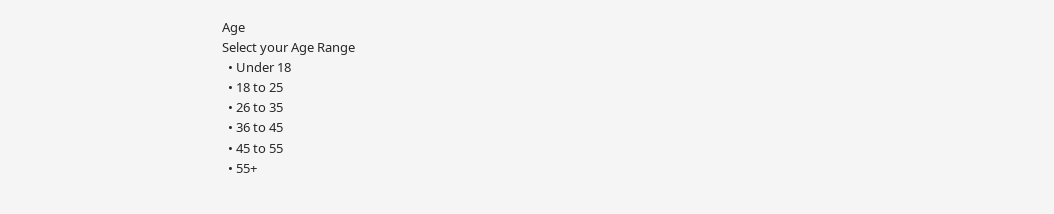Age
Select your Age Range
  • Under 18
  • 18 to 25
  • 26 to 35
  • 36 to 45
  • 45 to 55
  • 55+